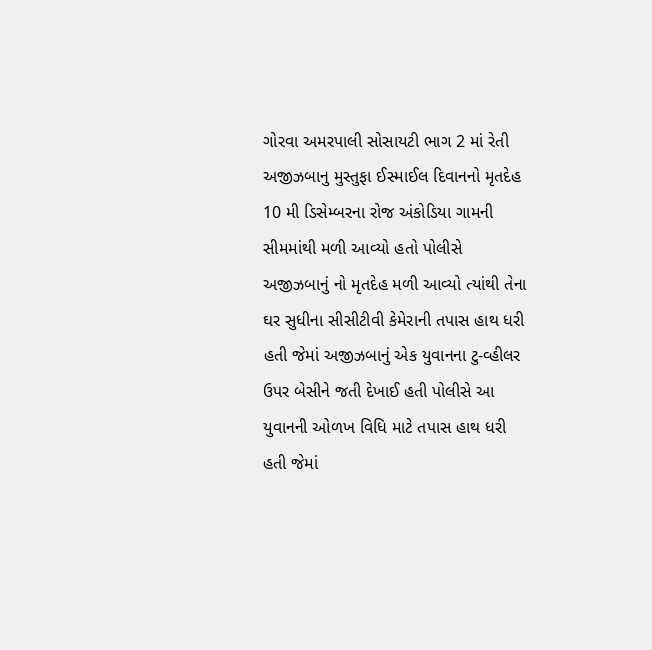ગોરવા અમરપાલી સોસાયટી ભાગ 2 માં રેતી અજીઝબાનુ મુસ્તુફા ઈસ્માઈલ દિવાનનો મૃતદેહ 10 મી ડિસેમ્બરના રોજ અંકોડિયા ગામની સીમમાંથી મળી આવ્યો હતો પોલીસે અજીઝબાનું નો મૃતદેહ મળી આવ્યો ત્યાંથી તેના ઘર સુધીના સીસીટીવી કેમેરાની તપાસ હાથ ધરી હતી જેમાં અજીઝબાનું એક યુવાનના ટુ-વ્હીલર ઉપર બેસીને જતી દેખાઈ હતી પોલીસે આ યુવાનની ઓળખ વિધિ માટે તપાસ હાથ ધરી હતી જેમાં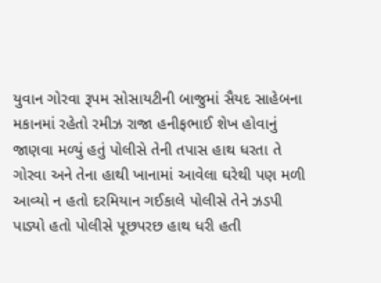યુવાન ગોરવા રૂપમ સોસાયટીની બાજુમાં સૈયદ સાહેબના મકાનમાં રહેતો રમીઝ રાજા હનીફભાઈ શેખ હોવાનું જાણવા મળ્યું હતું પોલીસે તેની તપાસ હાથ ધરતા તે ગોરવા અને તેના હાથી ખાનામાં આવેલા ઘરેથી પણ મળી આવ્યો ન હતો દરમિયાન ગઈકાલે પોલીસે તેને ઝડપી પાડ્યો હતો પોલીસે પૂછપરછ હાથ ધરી હતી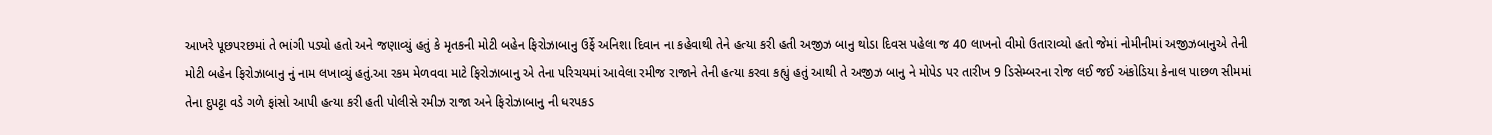આખરે પૂછપરછમાં તે ભાંગી પડ્યો હતો અને જણાવ્યું હતું કે મૃતકની મોટી બહેન ફિરોઝાબાનુ ઉર્ફે અનિશા દિવાન ના કહેવાથી તેને હત્યા કરી હતી અજીઝ બાનુ થોડા દિવસ પહેલા જ 40 લાખનો વીમો ઉતારાવ્યો હતો જેમાં નોમીનીમાં અજીઝબાનુએ તેની મોટી બહેન ફિરોઝાબાનુ નું નામ લખાવ્યું હતું.આ રકમ મેળવવા માટે ફિરોઝાબાનુ એ તેના પરિચયમાં આવેલા રમીજ રાજાને તેની હત્યા કરવા કહ્યું હતું આથી તે અજીઝ બાનુ ને મોપેડ પર તારીખ 9 ડિસેમ્બરના રોજ લઈ જઈ અંકોડિયા કેનાલ પાછળ સીમમાં તેના દુપટ્ટા વડે ગળે ફાંસો આપી હત્યા કરી હતી પોલીસે રમીઝ રાજા અને ફિરોઝાબાનુ ની ધરપકડ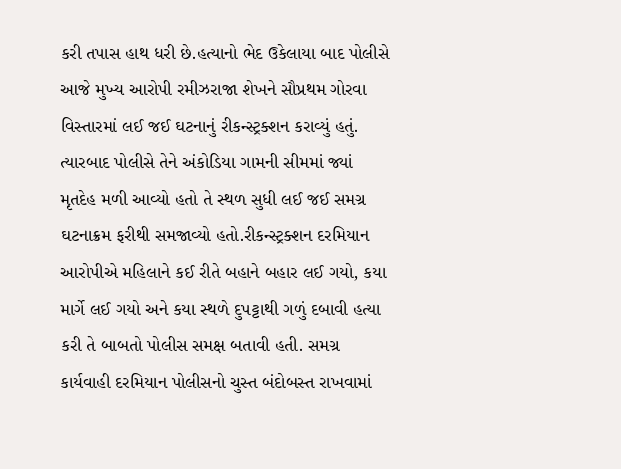કરી તપાસ હાથ ધરી છે.હત્યાનો ભેદ ઉકેલાયા બાદ પોલીસે આજે મુખ્ય આરોપી રમીઝરાજા શેખને સૌપ્રથમ ગોરવા વિસ્તારમાં લઈ જઈ ઘટનાનું રીકન્સ્ટ્રક્શન કરાવ્યું હતું. ત્યારબાદ પોલીસે તેને અંકોડિયા ગામની સીમમાં જ્યાં મૃતદેહ મળી આવ્યો હતો તે સ્થળ સુધી લઈ જઈ સમગ્ર ઘટનાક્રમ ફરીથી સમજાવ્યો હતો.રીકન્સ્ટ્રક્શન દરમિયાન આરોપીએ મહિલાને કઈ રીતે બહાને બહાર લઈ ગયો, કયા માર્ગે લઈ ગયો અને કયા સ્થળે દુપટ્ટાથી ગળું દબાવી હત્યા કરી તે બાબતો પોલીસ સમક્ષ બતાવી હતી. સમગ્ર કાર્યવાહી દરમિયાન પોલીસનો ચુસ્ત બંદોબસ્ત રાખવામાં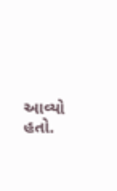આવ્યો હતો.